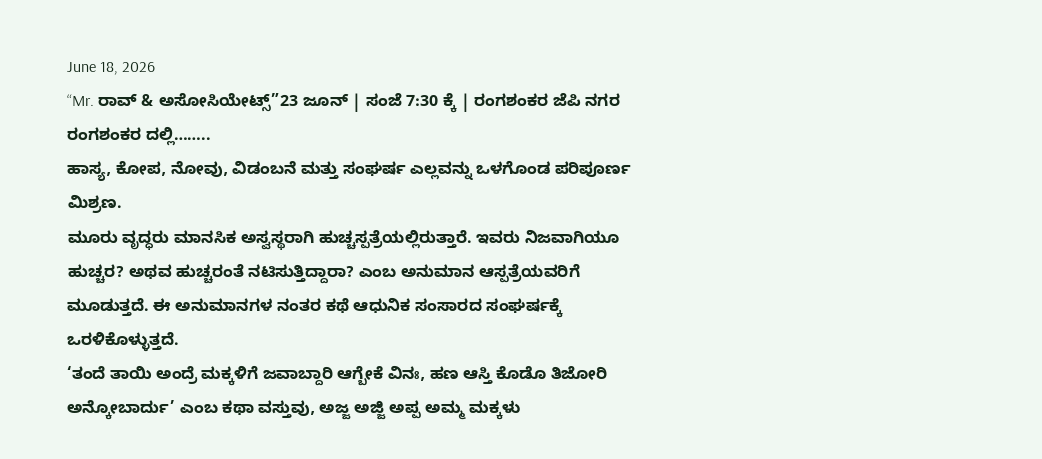June 18, 2026
“Mr. ರಾವ್ & ಅಸೋಸಿಯೇಟ್ಸ್”23 ಜೂನ್ | ಸಂಜೆ 7:30 ಕ್ಕೆ | ರಂಗಶಂಕರ ಜೆಪಿ ನಗರ
ರಂಗಶಂಕರ ದಲ್ಲಿ……..
ಹಾಸ್ಯ, ಕೋಪ, ನೋವು, ವಿಡಂಬನೆ ಮತ್ತು ಸಂಘರ್ಷ ಎಲ್ಲವನ್ನು ಒಳಗೊಂಡ ಪರಿಪೂರ್ಣ ಮಿಶ್ರಣ.
ಮೂರು ವೃದ್ಧರು ಮಾನಸಿಕ ಅಸ್ವಸ್ಥರಾಗಿ ಹುಚ್ಚಸ್ಪತ್ರೆಯಲ್ಲಿರುತ್ತಾರೆ. ಇವರು ನಿಜವಾಗಿಯೂ ಹುಚ್ಚರ? ಅಥವ ಹುಚ್ಚರಂತೆ ನಟಿಸುತ್ತಿದ್ದಾರಾ? ಎಂಬ ಅನುಮಾನ ಆಸ್ಪತ್ರೆಯವರಿಗೆ ಮೂಡುತ್ತದೆ. ಈ ಅನುಮಾನಗಳ ನಂತರ ಕಥೆ ಆಧುನಿಕ ಸಂಸಾರದ ಸಂಘರ್ಷಕ್ಕೆ ಒರಳಿಕೊಳ್ಳುತ್ತದೆ.
‘ತಂದೆ ತಾಯಿ ಅಂದ್ರೆ ಮಕ್ಕಳಿಗೆ ಜವಾಬ್ದಾರಿ ಆಗ್ಬೇಕೆ ವಿನಃ, ಹಣ ಆಸ್ತಿ ಕೊಡೊ ತಿಜೋರಿ ಅನ್ಕೋಬಾರ್ದು’ ಎಂಬ ಕಥಾ ವಸ್ತುವು, ಅಜ್ಜ ಅಜ್ಜಿ ಅಪ್ಪ ಅಮ್ಮ ಮಕ್ಕಳು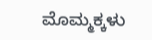ಮೊಮ್ಮಕ್ಕಳು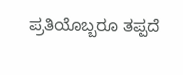ಪ್ರತಿಯೊಬ್ಬರೂ ತಪ್ಪದೆ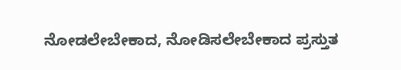ನೋಡಲೇಬೇಕಾದ, ನೋಡಿಸಲೇಬೇಕಾದ ಪ್ರಸ್ತುತ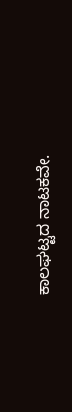ಕಾಲಘಟ್ಟದ ನಾಟಕವೇ.